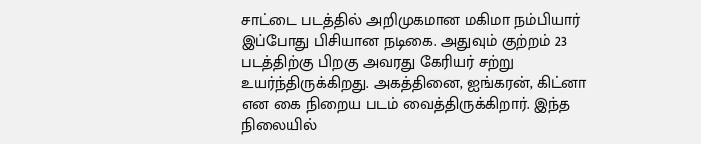சாட்டை படத்தில் அறிமுகமான மகிமா நம்பியார் இப்போது பிசியான நடிகை. அதுவும் குற்றம் 23 படத்திற்கு பிறகு அவரது கேரியர் சற்று உயர்ந்திருக்கிறது. அகத்தினை, ஐங்கரன், கிட்னா
என கை நிறைய படம் வைத்திருக்கிறார். இந்த நிலையில்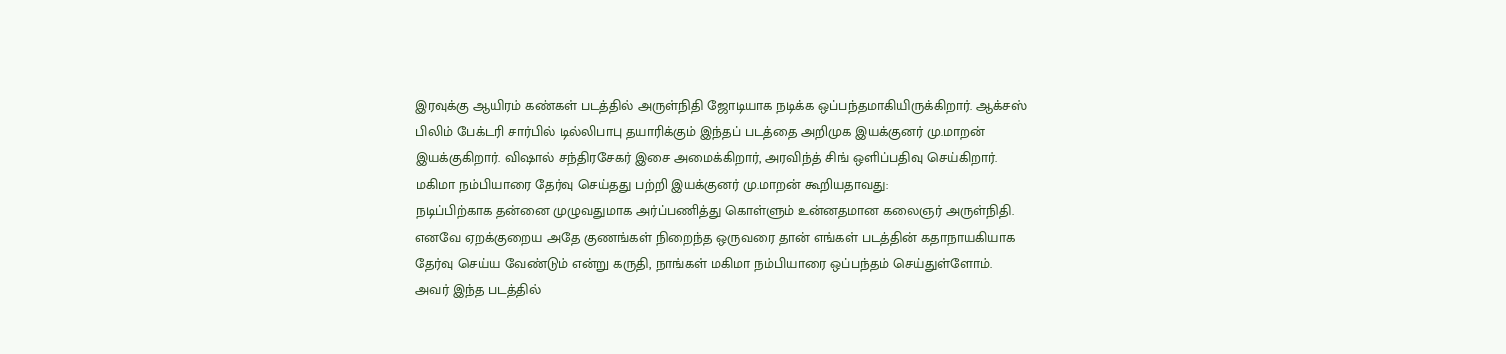இரவுக்கு ஆயிரம் கண்கள் படத்தில் அருள்நிதி ஜோடியாக நடிக்க ஒப்பந்தமாகியிருக்கிறார். ஆக்சஸ் பிலிம் பேக்டரி சார்பில் டில்லிபாபு தயாரிக்கும் இந்தப் படத்தை அறிமுக இயக்குனர் மு.மாறன் இயக்குகிறார். விஷால் சந்திரசேகர் இசை அமைக்கிறார், அரவிந்த் சிங் ஒளிப்பதிவு செய்கிறார். மகிமா நம்பியாரை தேர்வு செய்தது பற்றி இயக்குனர் மு.மாறன் கூறியதாவது:
நடிப்பிற்காக தன்னை முழுவதுமாக அர்ப்பணித்து கொள்ளும் உன்னதமான கலைஞர் அருள்நிதி. எனவே ஏறக்குறைய அதே குணங்கள் நிறைந்த ஒருவரை தான் எங்கள் படத்தின் கதாநாயகியாக தேர்வு செய்ய வேண்டும் என்று கருதி, நாங்கள் மகிமா நம்பியாரை ஒப்பந்தம் செய்துள்ளோம். அவர் இந்த படத்தில்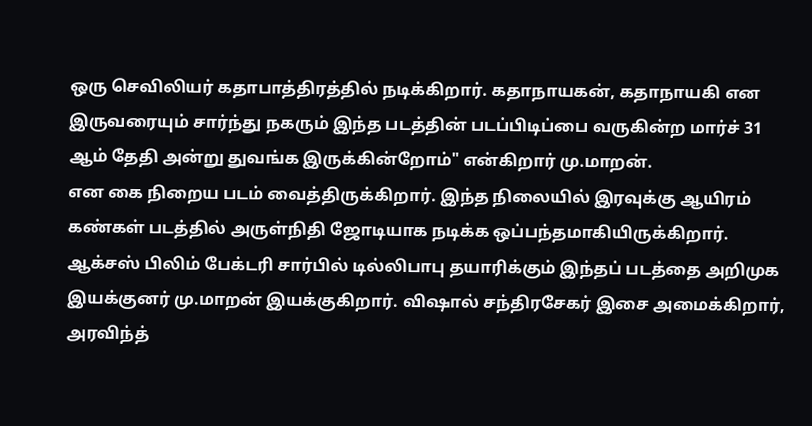ஒரு செவிலியர் கதாபாத்திரத்தில் நடிக்கிறார். கதாநாயகன், கதாநாயகி என இருவரையும் சார்ந்து நகரும் இந்த படத்தின் படப்பிடிப்பை வருகின்ற மார்ச் 31 ஆம் தேதி அன்று துவங்க இருக்கின்றோம்" என்கிறார் மு.மாறன்.
என கை நிறைய படம் வைத்திருக்கிறார். இந்த நிலையில் இரவுக்கு ஆயிரம் கண்கள் படத்தில் அருள்நிதி ஜோடியாக நடிக்க ஒப்பந்தமாகியிருக்கிறார். ஆக்சஸ் பிலிம் பேக்டரி சார்பில் டில்லிபாபு தயாரிக்கும் இந்தப் படத்தை அறிமுக இயக்குனர் மு.மாறன் இயக்குகிறார். விஷால் சந்திரசேகர் இசை அமைக்கிறார், அரவிந்த்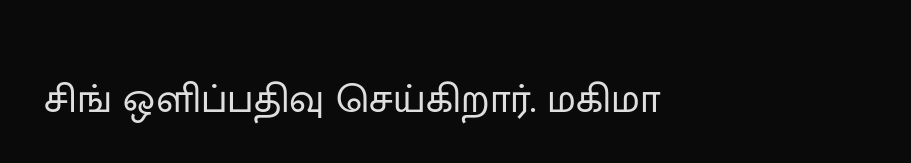சிங் ஒளிப்பதிவு செய்கிறார். மகிமா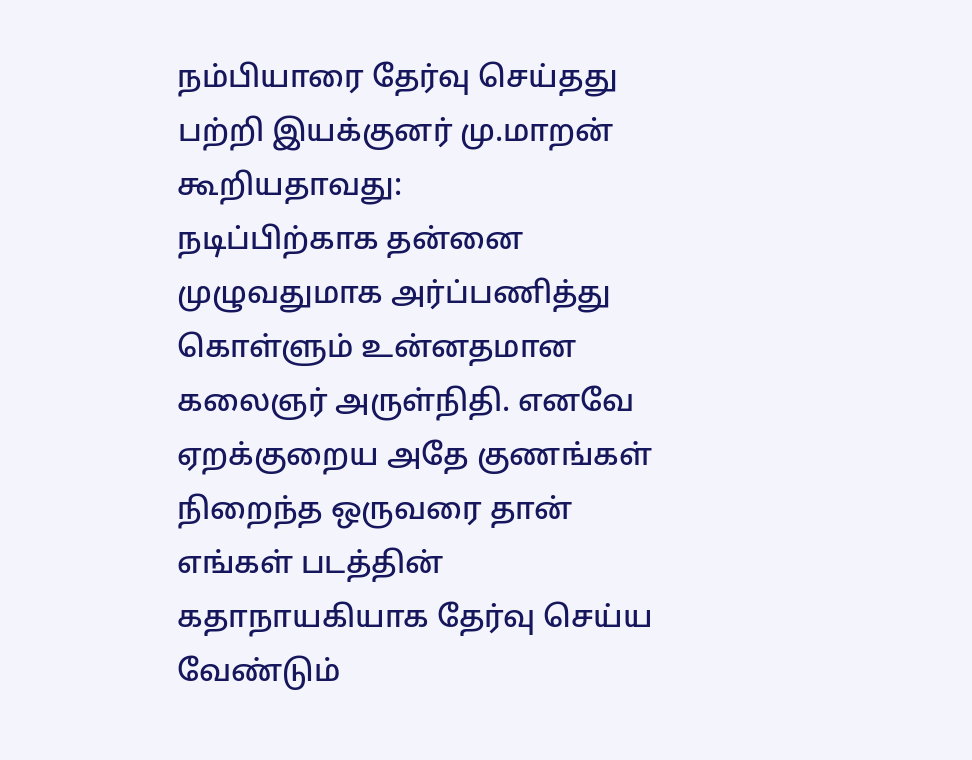நம்பியாரை தேர்வு செய்தது பற்றி இயக்குனர் மு.மாறன் கூறியதாவது:
நடிப்பிற்காக தன்னை முழுவதுமாக அர்ப்பணித்து கொள்ளும் உன்னதமான கலைஞர் அருள்நிதி. எனவே ஏறக்குறைய அதே குணங்கள் நிறைந்த ஒருவரை தான் எங்கள் படத்தின் கதாநாயகியாக தேர்வு செய்ய வேண்டும்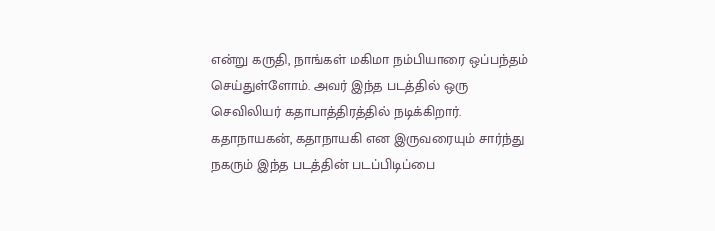என்று கருதி, நாங்கள் மகிமா நம்பியாரை ஒப்பந்தம் செய்துள்ளோம். அவர் இந்த படத்தில் ஒரு செவிலியர் கதாபாத்திரத்தில் நடிக்கிறார். கதாநாயகன், கதாநாயகி என இருவரையும் சார்ந்து நகரும் இந்த படத்தின் படப்பிடிப்பை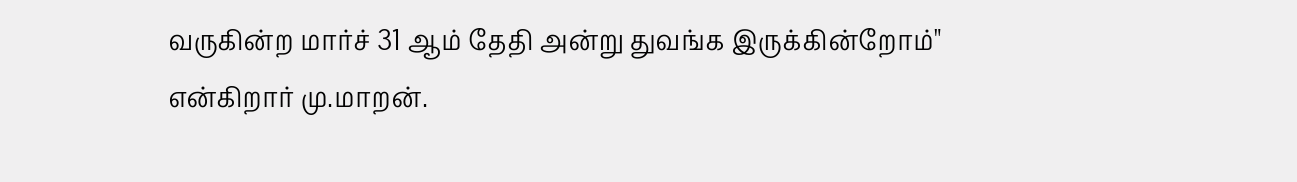வருகின்ற மார்ச் 31 ஆம் தேதி அன்று துவங்க இருக்கின்றோம்" என்கிறார் மு.மாறன்.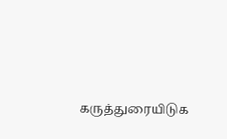கருத்துரையிடுக